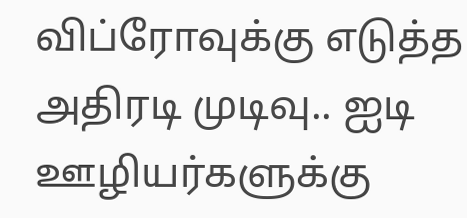விப்ரோவுக்கு எடுத்த அதிரடி முடிவு.. ஐடி ஊழியர்களுக்கு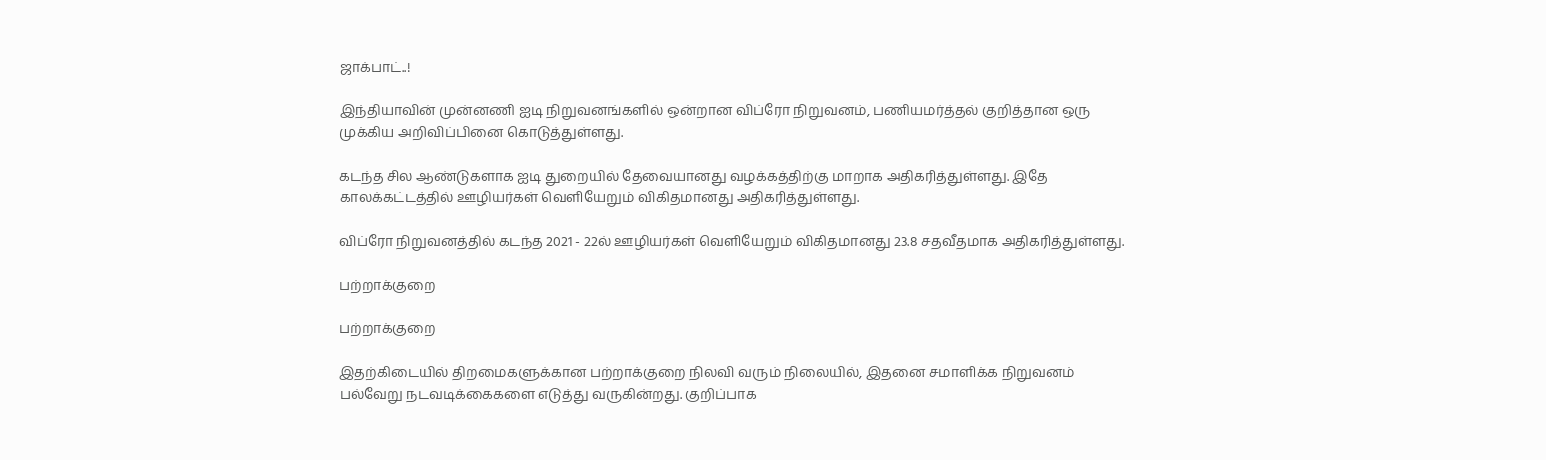ஜாக்பாட்..!

இந்தியாவின் முன்னணி ஐடி நிறுவனங்களில் ஒன்றான விப்ரோ நிறுவனம், பணியமர்த்தல் குறித்தான ஒரு முக்கிய அறிவிப்பினை கொடுத்துள்ளது.

கடந்த சில ஆண்டுகளாக ஐடி துறையில் தேவையானது வழக்கத்திற்கு மாறாக அதிகரித்துள்ளது. இதே காலக்கட்டத்தில் ஊழியர்கள் வெளியேறும் விகிதமானது அதிகரித்துள்ளது.

விப்ரோ நிறுவனத்தில் கடந்த 2021 - 22ல் ஊழியர்கள் வெளியேறும் விகிதமானது 23.8 சதவீதமாக அதிகரித்துள்ளது.

பற்றாக்குறை

பற்றாக்குறை

இதற்கிடையில் திறமைகளுக்கான பற்றாக்குறை நிலவி வரும் நிலையில், இதனை சமாளிக்க நிறுவனம் பல்வேறு நடவடிக்கைகளை எடுத்து வருகின்றது. குறிப்பாக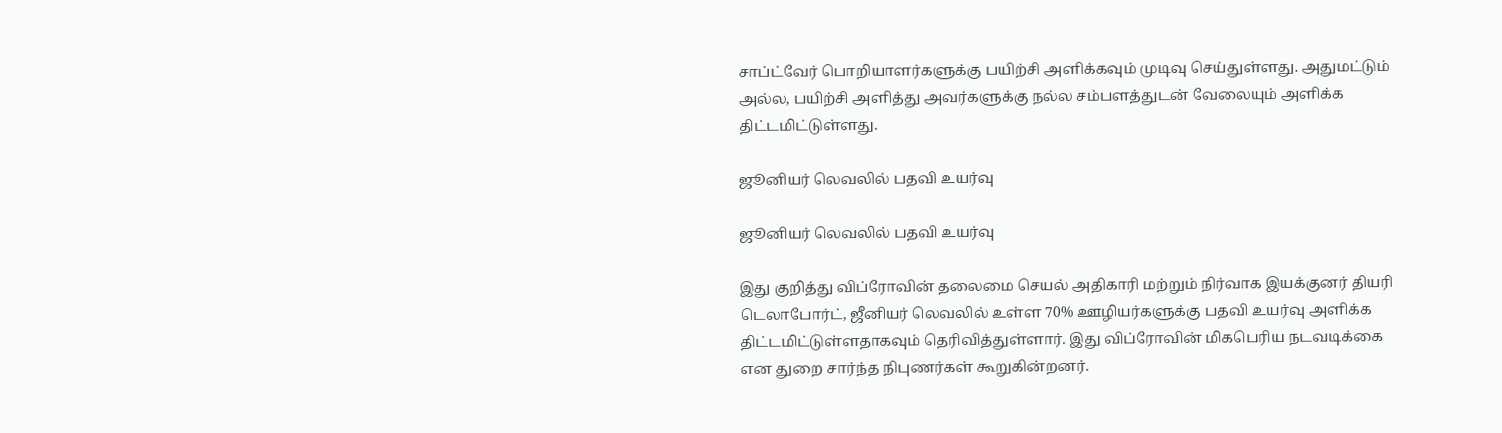சாப்ட்வேர் பொறியாளர்களுக்கு பயிற்சி அளிக்கவும் முடிவு செய்துள்ளது. அதுமட்டும் அல்ல, பயிற்சி அளித்து அவர்களுக்கு நல்ல சம்பளத்துடன் வேலையும் அளிக்க திட்டமிட்டுள்ளது.

ஜூனியர் லெவலில் பதவி உயர்வு

ஜூனியர் லெவலில் பதவி உயர்வு

இது குறித்து விப்ரோவின் தலைமை செயல் அதிகாரி மற்றும் நிர்வாக இயக்குனர் தியரி டெலாபோர்ட், ஜீனியர் லெவலில் உள்ள 70% ஊழியர்களுக்கு பதவி உயர்வு அளிக்க திட்டமிட்டுள்ளதாகவும் தெரிவித்துள்ளார். இது விப்ரோவின் மிகபெரிய நடவடிக்கை என துறை சார்ந்த நிபுணர்கள் கூறுகின்றனர்.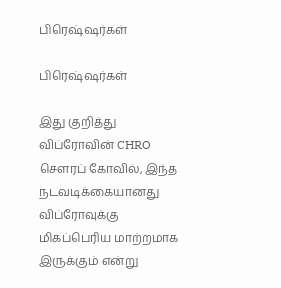பிரெஷ்ஷர்கள்

பிரெஷ்ஷர்கள்

இது குறித்து விப்ரோவின் CHRO செளரப் கோவில், இந்த நடவடிக்கையானது விப்ரோவுக்கு மிகப்பெரிய மாற்றமாக இருக்கும் என்று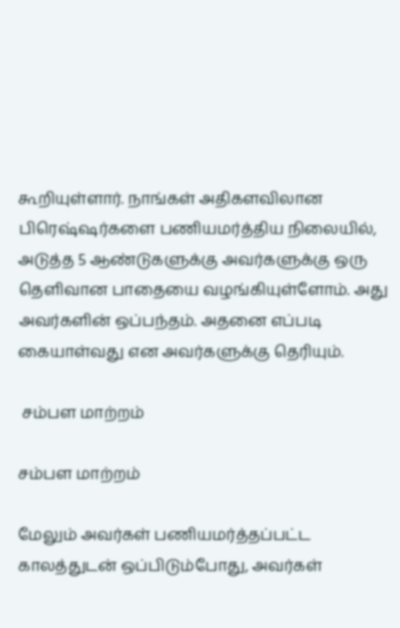கூறியுள்ளார். நாங்கள் அதிகளவிலான பிரெஷ்ஷர்களை பணியமர்த்திய நிலையில், அடுத்த 5 ஆண்டுகளுக்கு அவர்களுக்கு ஒரு தெளிவான பாதையை வழங்கியுள்ளோம். அது அவர்களின் ஒப்பந்தம். அதனை எப்படி கையாள்வது என அவர்களுக்கு தெரியும்.

 சம்பள மாற்றம்

சம்பள மாற்றம்

மேலும் அவர்கள் பணியமர்த்தப்பட்ட காலத்துடன் ஒப்பிடும்போது, அவர்கள்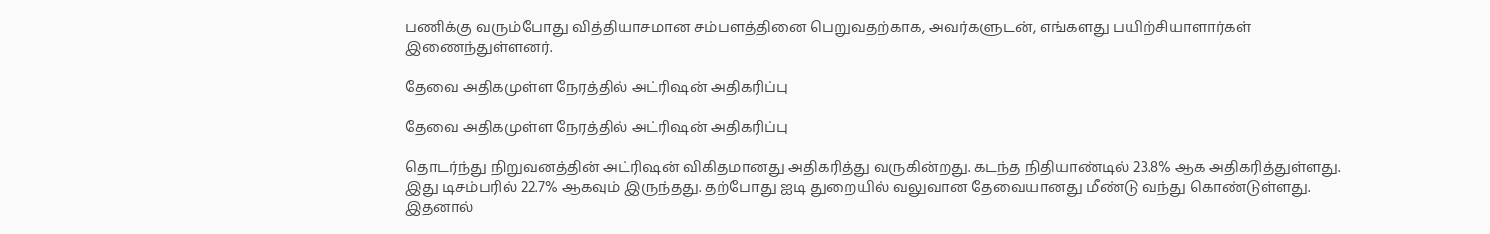பணிக்கு வரும்போது வித்தியாசமான சம்பளத்தினை பெறுவதற்காக, அவர்களுடன், எங்களது பயிற்சியாளார்கள் இணைந்துள்ளனர்.

தேவை அதிகமுள்ள நேரத்தில் அட்ரிஷன் அதிகரிப்பு

தேவை அதிகமுள்ள நேரத்தில் அட்ரிஷன் அதிகரிப்பு

தொடர்ந்து நிறுவனத்தின் அட்ரிஷன் விகிதமானது அதிகரித்து வருகின்றது. கடந்த நிதியாண்டில் 23.8% ஆக அதிகரித்துள்ளது. இது டிசம்பரில் 22.7% ஆகவும் இருந்தது. தற்போது ஐடி துறையில் வலுவான தேவையானது மீண்டு வந்து கொண்டுள்ளது. இதனால்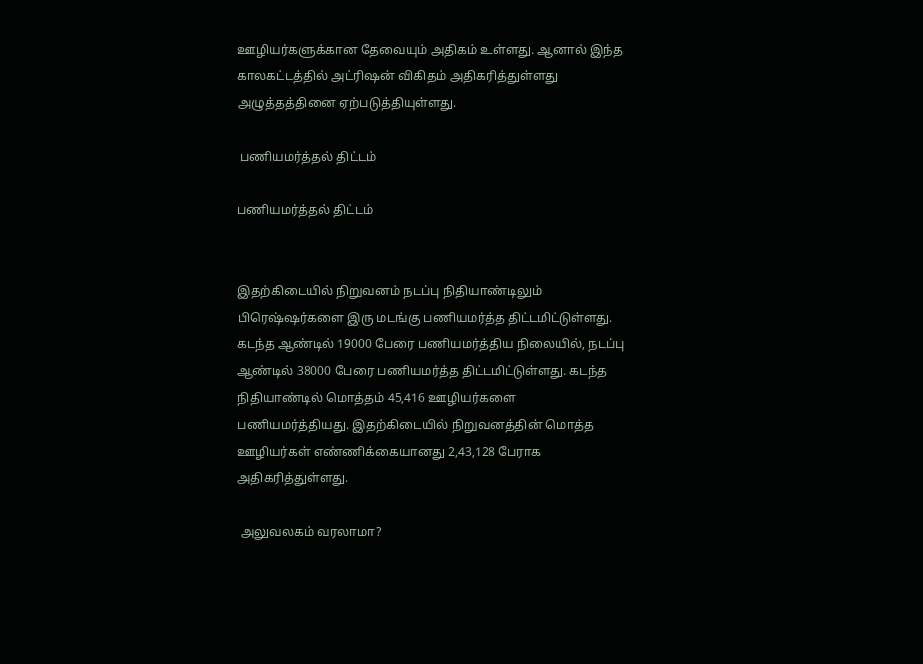ஊழியர்களுக்கான தேவையும் அதிகம் உள்ளது. ஆனால் இந்த காலகட்டத்தில் அட்ரிஷன் விகிதம் அதிகரித்துள்ளது அழுத்தத்தினை ஏற்படுத்தியுள்ளது.

 பணியமர்த்தல் திட்டம்

பணியமர்த்தல் திட்டம்


இதற்கிடையில் நிறுவனம் நடப்பு நிதியாண்டிலும் பிரெஷ்ஷர்களை இரு மடங்கு பணியமர்த்த திட்டமிட்டுள்ளது. கடந்த ஆண்டில் 19000 பேரை பணியமர்த்திய நிலையில், நடப்பு ஆண்டில் 38000 பேரை பணியமர்த்த திட்டமிட்டுள்ளது. கடந்த நிதியாண்டில் மொத்தம் 45,416 ஊழியர்களை பணியமர்த்தியது. இதற்கிடையில் நிறுவனத்தின் மொத்த ஊழியர்கள் எண்ணிக்கையானது 2,43,128 பேராக அதிகரித்துள்ளது.

 அலுவலகம் வரலாமா?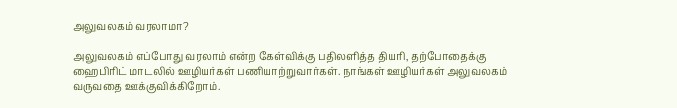அலுவலகம் வரலாமா?

அலுவலகம் எப்போது வரலாம் என்ற கேள்விக்கு பதிலளித்த தியரி, தற்போதைக்கு ஹைபிரிட் மாடலில் ஊழியர்கள் பணியாற்றுவார்கள். நாங்கள் ஊழியர்கள் அலுவலகம் வருவதை ஊக்குவிக்கிறோம்.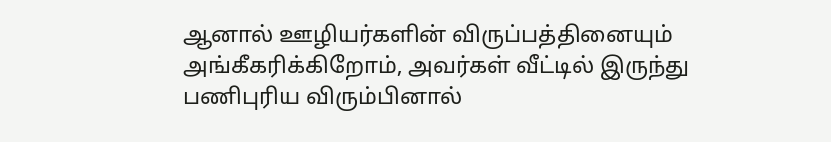ஆனால் ஊழியர்களின் விருப்பத்தினையும் அங்கீகரிக்கிறோம், அவர்கள் வீட்டில் இருந்து பணிபுரிய விரும்பினால்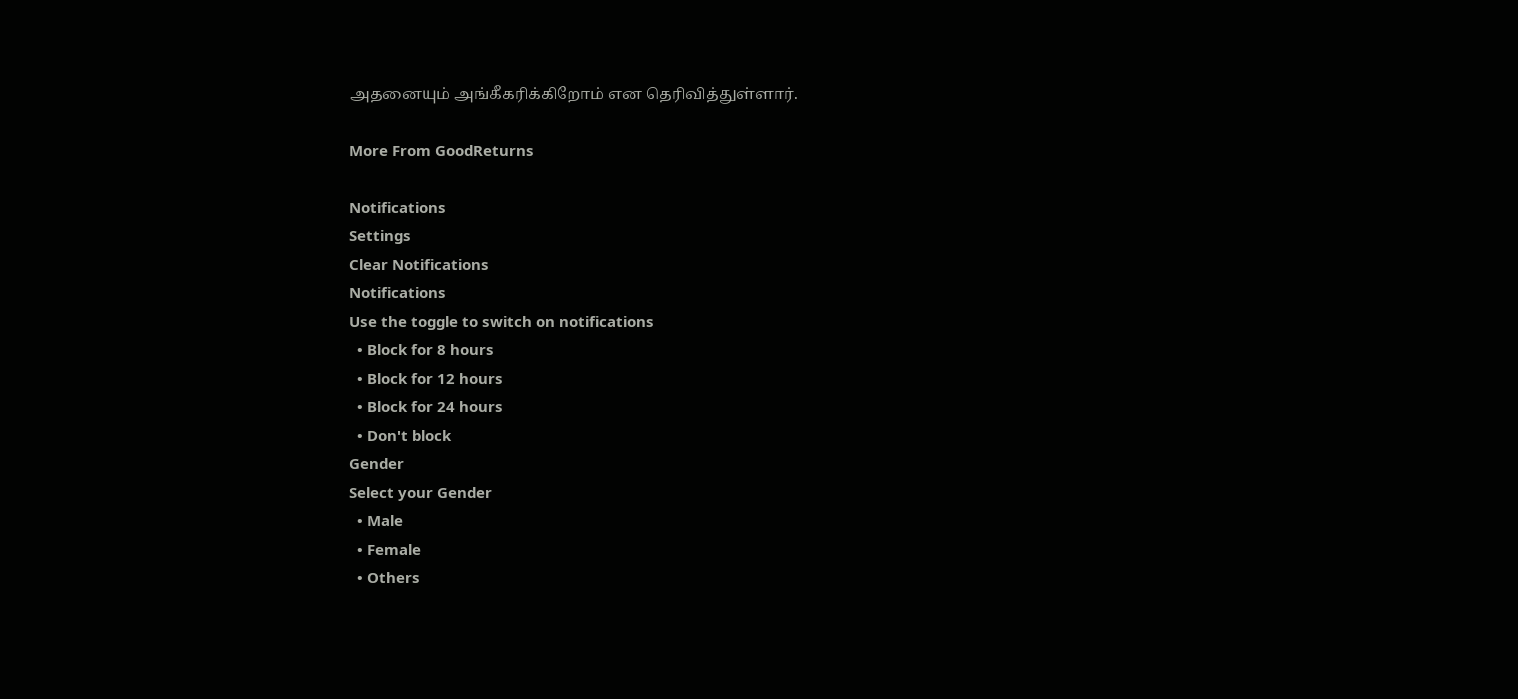அதனையும் அங்கீகரிக்கிறோம் என தெரிவித்துள்ளார்.

More From GoodReturns

Notifications
Settings
Clear Notifications
Notifications
Use the toggle to switch on notifications
  • Block for 8 hours
  • Block for 12 hours
  • Block for 24 hours
  • Don't block
Gender
Select your Gender
  • Male
  • Female
  • Others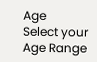Age
Select your Age Range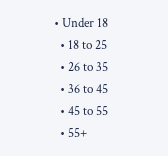• Under 18
  • 18 to 25
  • 26 to 35
  • 36 to 45
  • 45 to 55
  • 55+